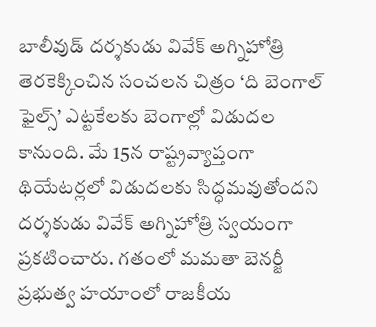బాలీవుడ్ దర్శకుడు వివేక్ అగ్నిహోత్రి తెరకెక్కించిన సంచలన చిత్రం ‘ది బెంగాల్ ఫైల్స్’ ఎట్టకేలకు బెంగాల్లో విడుదల కానుంది. మే 15న రాష్ట్రవ్యాప్తంగా థియేటర్లలో విడుదలకు సిద్ధమవుతోందని దర్శకుడు వివేక్ అగ్నిహోత్రి స్వయంగా ప్రకటించారు. గతంలో మమతా బెనర్జీ ప్రభుత్వ హయాంలో రాజకీయ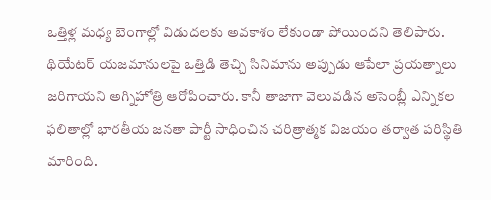ఒత్తిళ్ల మధ్య బెంగాల్లో విడుదలకు అవకాశం లేకుండా పోయిందని తెలిపారు.
థియేటర్ యజమానులపై ఒత్తిడి తెచ్చి సినిమాను అప్పుడు ఆపేలా ప్రయత్నాలు జరిగాయని అగ్నిహోత్రి ఆరోపించారు. కానీ తాజాగా వెలువడిన అసెంబ్లీ ఎన్నికల ఫలితాల్లో భారతీయ జనతా పార్టీ సాధించిన చరిత్రాత్మక విజయం తర్వాత పరిస్థితి మారింది.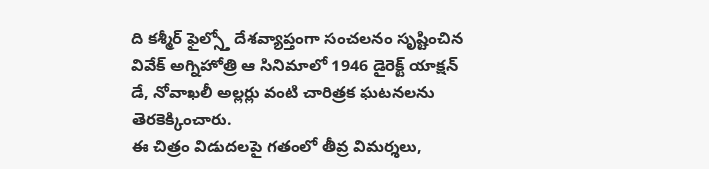ది కశ్మీర్ ఫైల్స్తో దేశవ్యాప్తంగా సంచలనం సృష్టించిన వివేక్ అగ్నిహోత్రి ఆ సినిమాలో 1946 డైరెక్ట్ యాక్షన్ డే, నోవాఖలీ అల్లర్లు వంటి చారిత్రక ఘటనలను తెరకెక్కించారు.
ఈ చిత్రం విడుదలపై గతంలో తీవ్ర విమర్శలు,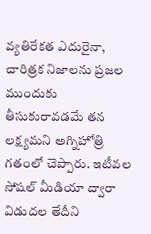వ్యతిరేకత ఎదురైనా, చారిత్రక నిజాలను ప్రజల ముందుకు తీసుకురావడమే తన లక్ష్యమని అగ్నిహోత్రి గతంలో చెప్పారు. ఇటీవల సోషల్ మీడియా ద్వారా విడుదల తేదీని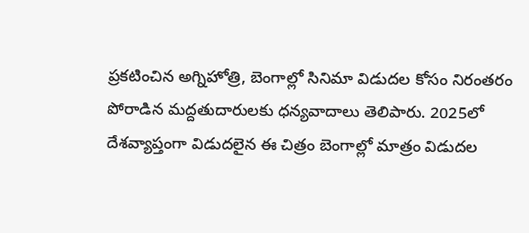ప్రకటించిన అగ్నిహోత్రి, బెంగాల్లో సినిమా విడుదల కోసం నిరంతరం పోరాడిన మద్దతుదారులకు ధన్యవాదాలు తెలిపారు. 2025లో దేశవ్యాప్తంగా విడుదలైన ఈ చిత్రం బెంగాల్లో మాత్రం విడుదల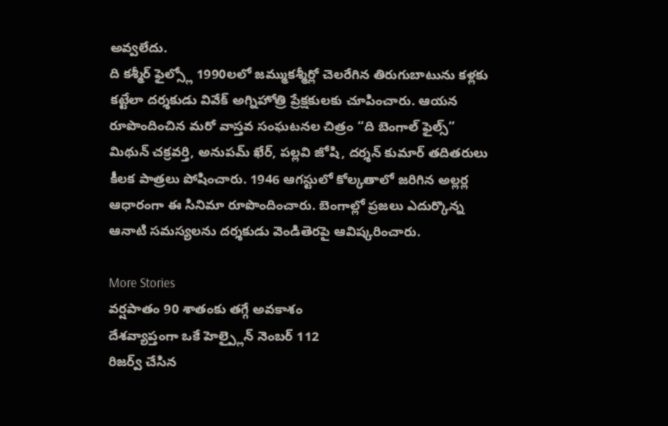అవ్వలేదు.
ది కశ్మీర్ ఫైల్స్లో 1990లలో జమ్ముకశ్మీర్లో చెలరేగిన తిరుగుబాటును కళ్లకు కట్టేలా దర్శకుడు వివేక్ అగ్నిహోత్రి ప్రేక్షకులకు చూపించారు. ఆయన రూపొందించిన మరో వాస్తవ సంఘటనల చిత్రం “ది బెంగాల్ ఫైల్స్” మిథున్ చక్రవర్తి, అనుపమ్ ఖేర్, పల్లవి జోషి, దర్శన్ కుమార్ తదితరులు కీలక పాత్రలు పోషించారు. 1946 ఆగస్టులో కోల్కతాలో జరిగిన అల్లర్ల ఆధారంగా ఈ సినిమా రూపొందించారు. బెంగాల్లో ప్రజలు ఎదుర్కొన్న ఆనాటి సమస్యలను దర్శకుడు వెండితెరపై ఆవిష్కరించారు.

More Stories
వర్షపాతం 90 శాతంకు తగ్గే అవకాశం
దేశవ్యాప్తంగా ఒకే హెల్ప్లైన్ నెంబర్ 112
రిజర్వ్ చేసిన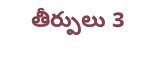తీర్పులు 3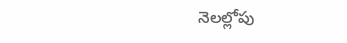నెలల్లోపు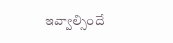ఇవ్వాల్సిందే